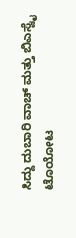ಸಿದ್ದು ದುಬಾರಿ ವಾಚ್ ಮತ್ತು ಬಿಎಸ್ವೈ ಟೊಯೋಟ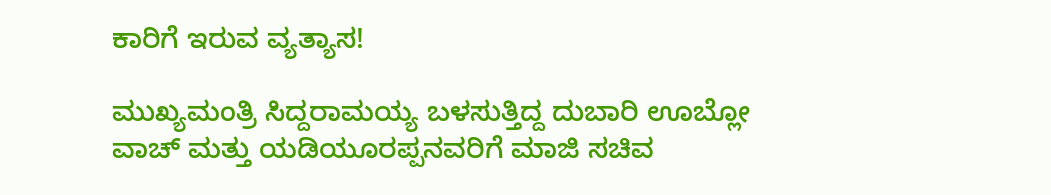ಕಾರಿಗೆ ಇರುವ ವ್ಯತ್ಯಾಸ!

ಮುಖ್ಯಮಂತ್ರಿ ಸಿದ್ದರಾಮಯ್ಯ ಬಳಸುತ್ತಿದ್ದ ದುಬಾರಿ ಊಬ್ಲೋ ವಾಚ್ ಮತ್ತು ಯಡಿಯೂರಪ್ಪನವರಿಗೆ ಮಾಜಿ ಸಚಿವ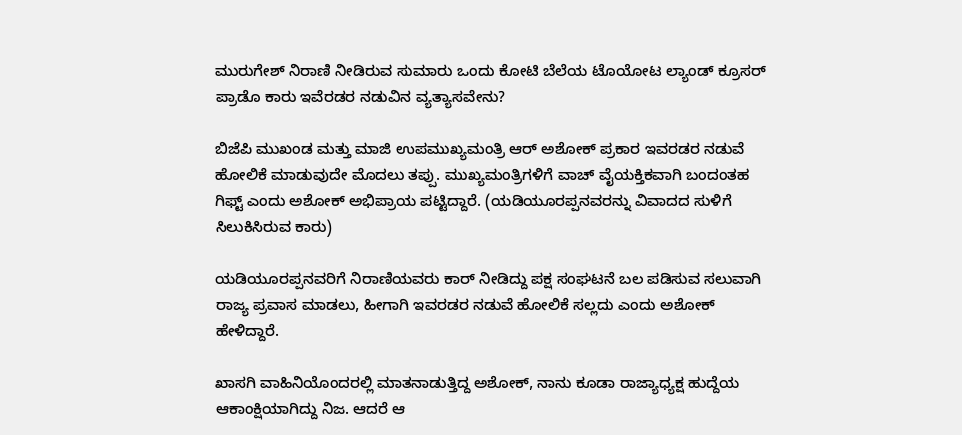ಮುರುಗೇಶ್ ನಿರಾಣಿ ನೀಡಿರುವ ಸುಮಾರು ಒಂದು ಕೋಟಿ ಬೆಲೆಯ ಟೊಯೋಟ ಲ್ಯಾಂಡ್‌ ಕ್ರೂಸರ್‌ ಪ್ರಾಡೊ ಕಾರು ಇವೆರಡರ ನಡುವಿನ ವ್ಯತ್ಯಾಸವೇನು?

ಬಿಜೆಪಿ ಮುಖಂಡ ಮತ್ತು ಮಾಜಿ ಉಪಮುಖ್ಯಮಂತ್ರಿ ಆರ್ ಅಶೋಕ್ ಪ್ರಕಾರ ಇವರಡರ ನಡುವೆ ಹೋಲಿಕೆ ಮಾಡುವುದೇ ಮೊದಲು ತಪ್ಪು. ಮುಖ್ಯಮಂತ್ರಿಗಳಿಗೆ ವಾಚ್ ವೈಯಕ್ತಿಕವಾಗಿ ಬಂದಂತಹ ಗಿಫ್ಟ್ ಎಂದು ಅಶೋಕ್ ಅಭಿಪ್ರಾಯ ಪಟ್ಟಿದ್ದಾರೆ. (ಯಡಿಯೂರಪ್ಪನವರನ್ನು ವಿವಾದದ ಸುಳಿಗೆ ಸಿಲುಕಿಸಿರುವ ಕಾರು)

ಯಡಿಯೂರಪ್ಪನವರಿಗೆ ನಿರಾಣಿಯವರು ಕಾರ್ ನೀಡಿದ್ದು ಪಕ್ಷ ಸಂಘಟನೆ ಬಲ ಪಡಿಸುವ ಸಲುವಾಗಿ ರಾಜ್ಯ ಪ್ರವಾಸ ಮಾಡಲು, ಹೀಗಾಗಿ ಇವರಡರ ನಡುವೆ ಹೋಲಿಕೆ ಸಲ್ಲದು ಎಂದು ಅಶೋಕ್ ಹೇಳಿದ್ದಾರೆ.

ಖಾಸಗಿ ವಾಹಿನಿಯೊಂದರಲ್ಲಿ ಮಾತನಾಡುತ್ತಿದ್ದ ಅಶೋಕ್, ನಾನು ಕೂಡಾ ರಾಜ್ಯಾಧ್ಯಕ್ಷ ಹುದ್ದೆಯ ಆಕಾಂಕ್ಷಿಯಾಗಿದ್ದು ನಿಜ. ಆದರೆ ಆ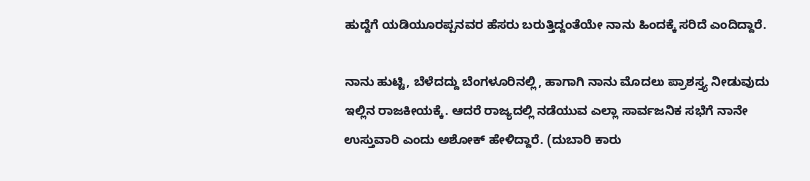ಹುದ್ದೆಗೆ ಯಡಿಯೂರಪ್ಪನವರ ಹೆಸರು ಬರುತ್ತಿದ್ದಂತೆಯೇ ನಾನು ಹಿಂದಕ್ಕೆ ಸರಿದೆ ಎಂದಿದ್ದಾರೆ.

ನಾನು ಹುಟ್ಟಿ, ಬೆಳೆದದ್ದು ಬೆಂಗಳೂರಿನಲ್ಲಿ, ಹಾಗಾಗಿ ನಾನು ಮೊದಲು ಪ್ರಾಶಸ್ತ್ಯ ನೀಡುವುದು ಇಲ್ಲಿನ ರಾಜಕೀಯಕ್ಕೆ. ಆದರೆ ರಾಜ್ಯದಲ್ಲಿ ನಡೆಯುವ ಎಲ್ಲಾ ಸಾರ್ವಜನಿಕ ಸಭೆಗೆ ನಾನೇ ಉಸ್ತುವಾರಿ ಎಂದು ಅಶೋಕ್ ಹೇಳಿದ್ದಾರೆ. (ದುಬಾರಿ ಕಾರು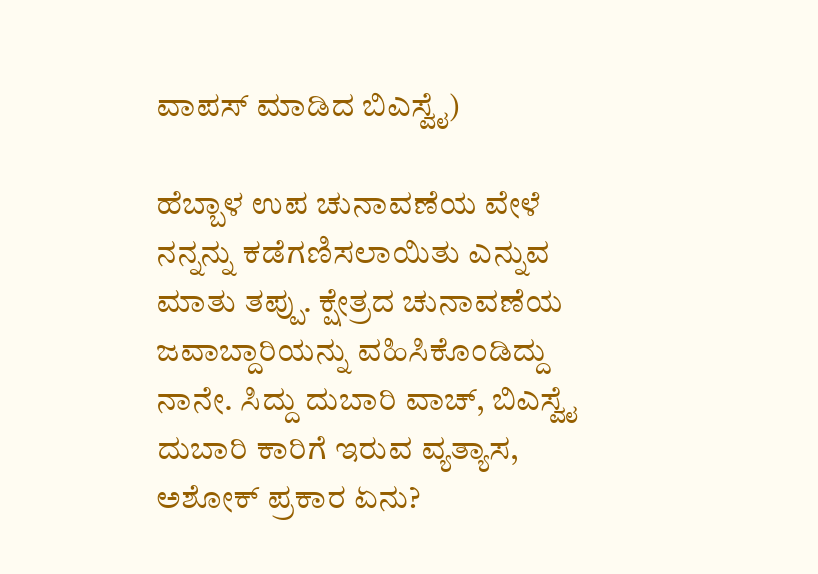ವಾಪಸ್ ಮಾಡಿದ ಬಿಎಸ್ವೈ)

ಹೆಬ್ಬಾಳ ಉಪ ಚುನಾವಣೆಯ ವೇಳೆ ನನ್ನನ್ನು ಕಡೆಗಣಿಸಲಾಯಿತು ಎನ್ನುವ ಮಾತು ತಪ್ಪು. ಕ್ಷೇತ್ರದ ಚುನಾವಣೆಯ ಜವಾಬ್ದಾರಿಯನ್ನು ವಹಿಸಿಕೊಂಡಿದ್ದು ನಾನೇ. ಸಿದ್ದು ದುಬಾರಿ ವಾಚ್, ಬಿಎಸ್ವೈ ದುಬಾರಿ ಕಾರಿಗೆ ಇರುವ ವ್ಯತ್ಯಾಸ, ಅಶೋಕ್ ಪ್ರಕಾರ ಏನು?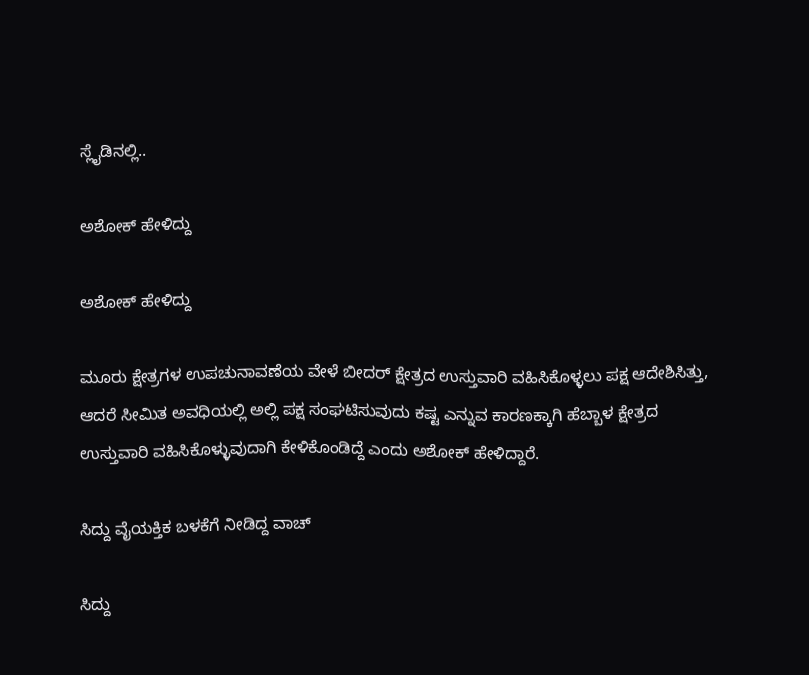ಸ್ಲೈಡಿನಲ್ಲಿ..

ಅಶೋಕ್ ಹೇಳಿದ್ದು

ಅಶೋಕ್ ಹೇಳಿದ್ದು

ಮೂರು ಕ್ಷೇತ್ರಗಳ ಉಪಚುನಾವಣೆಯ ವೇಳೆ ಬೀದರ್ ಕ್ಷೇತ್ರದ ಉಸ್ತುವಾರಿ ವಹಿಸಿಕೊಳ್ಳಲು ಪಕ್ಷ ಆದೇಶಿಸಿತ್ತು, ಆದರೆ ಸೀಮಿತ ಅವಧಿಯಲ್ಲಿ ಅಲ್ಲಿ ಪಕ್ಷ ಸಂಘಟಿಸುವುದು ಕಷ್ಟ ಎನ್ನುವ ಕಾರಣಕ್ಕಾಗಿ ಹೆಬ್ಬಾಳ ಕ್ಷೇತ್ರದ ಉಸ್ತುವಾರಿ ವಹಿಸಿಕೊಳ್ಳುವುದಾಗಿ ಕೇಳಿಕೊಂಡಿದ್ದೆ ಎಂದು ಅಶೋಕ್ ಹೇಳಿದ್ದಾರೆ.

ಸಿದ್ದು ವೈಯಕ್ತಿಕ ಬಳಕೆಗೆ ನೀಡಿದ್ದ ವಾಚ್

ಸಿದ್ದು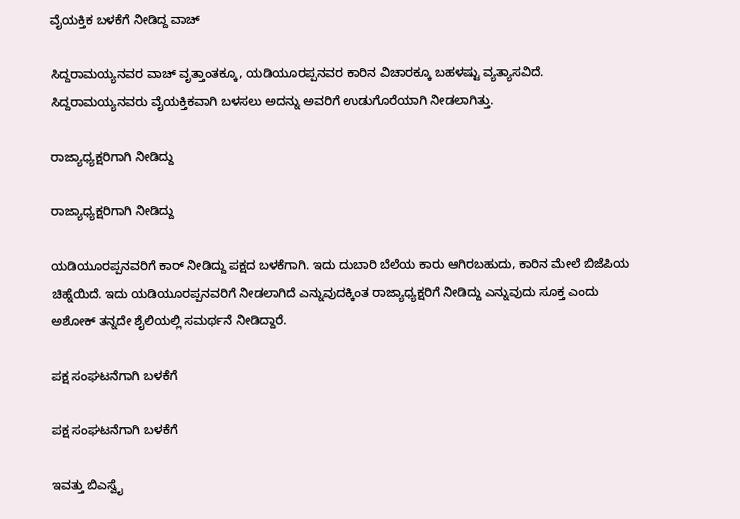ವೈಯಕ್ತಿಕ ಬಳಕೆಗೆ ನೀಡಿದ್ದ ವಾಚ್

ಸಿದ್ದರಾಮಯ್ಯನವರ ವಾಚ್ ವೃತ್ತಾಂತಕ್ಕೂ, ಯಡಿಯೂರಪ್ಪನವರ ಕಾರಿನ ವಿಚಾರಕ್ಕೂ ಬಹಳಷ್ಟು ವ್ಯತ್ಯಾಸವಿದೆ. ಸಿದ್ದರಾಮಯ್ಯನವರು ವೈಯಕ್ತಿಕವಾಗಿ ಬಳಸಲು ಅದನ್ನು ಅವರಿಗೆ ಉಡುಗೊರೆಯಾಗಿ ನೀಡಲಾಗಿತ್ತು.

ರಾಜ್ಯಾಧ್ಯಕ್ಷರಿಗಾಗಿ ನೀಡಿದ್ದು

ರಾಜ್ಯಾಧ್ಯಕ್ಷರಿಗಾಗಿ ನೀಡಿದ್ದು

ಯಡಿಯೂರಪ್ಪನವರಿಗೆ ಕಾರ್ ನೀಡಿದ್ದು ಪಕ್ಷದ ಬಳಕೆಗಾಗಿ. ಇದು ದುಬಾರಿ ಬೆಲೆಯ ಕಾರು ಆಗಿರಬಹುದು, ಕಾರಿನ ಮೇಲೆ ಬಿಜೆಪಿಯ ಚಿಹ್ನೆಯಿದೆ. ಇದು ಯಡಿಯೂರಪ್ಪನವರಿಗೆ ನೀಡಲಾಗಿದೆ ಎನ್ನುವುದಕ್ಕಿಂತ ರಾಜ್ಯಾಧ್ಯಕ್ಷರಿಗೆ ನೀಡಿದ್ದು ಎನ್ನುವುದು ಸೂಕ್ತ ಎಂದು ಅಶೋಕ್ ತನ್ನದೇ ಶೈಲಿಯಲ್ಲಿ ಸಮರ್ಥನೆ ನೀಡಿದ್ದಾರೆ.

ಪಕ್ಷ ಸಂಘಟನೆಗಾಗಿ ಬಳಕೆಗೆ

ಪಕ್ಷ ಸಂಘಟನೆಗಾಗಿ ಬಳಕೆಗೆ

ಇವತ್ತು ಬಿಎಸ್ವೈ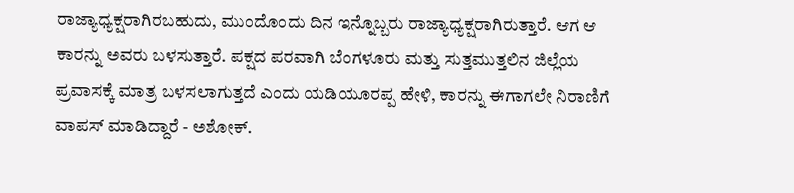ರಾಜ್ಯಾಧ್ಯಕ್ಷರಾಗಿರಬಹುದು, ಮುಂದೊಂದು ದಿನ ಇನ್ನೊಬ್ಬರು ರಾಜ್ಯಾಧ್ಯಕ್ಷರಾಗಿರುತ್ತಾರೆ. ಆಗ ಆ ಕಾರನ್ನು ಅವರು ಬಳಸುತ್ತಾರೆ. ಪಕ್ಷದ ಪರವಾಗಿ ಬೆಂಗಳೂರು ಮತ್ತು ಸುತ್ತಮುತ್ತಲಿನ ಜಿಲ್ಲೆಯ ಪ್ರವಾಸಕ್ಕೆ ಮಾತ್ರ ಬಳಸಲಾಗುತ್ತದೆ ಎಂದು ಯಡಿಯೂರಪ್ಪ ಹೇಳಿ, ಕಾರನ್ನು ಈಗಾಗಲೇ ನಿರಾಣಿಗೆ ವಾಪಸ್ ಮಾಡಿದ್ದಾರೆ - ಅಶೋಕ್.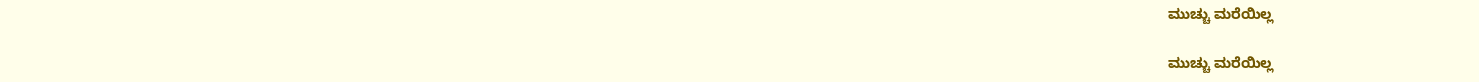ಮುಚ್ಚು ಮರೆಯಿಲ್ಲ

ಮುಚ್ಚು ಮರೆಯಿಲ್ಲ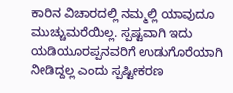ಕಾರಿನ ವಿಚಾರದಲ್ಲಿ ನಮ್ಮಲ್ಲಿ ಯಾವುದೂ ಮುಚ್ಚುಮರೆಯಿಲ್ಲ. ಸ್ಪಷ್ಟವಾಗಿ ಇದು ಯಡಿಯೂರಪ್ಪನವರಿಗೆ ಉಡುಗೊರೆಯಾಗಿ ನೀಡಿದ್ದಲ್ಲ ಎಂದು ಸ್ಪಷ್ಟೀಕರಣ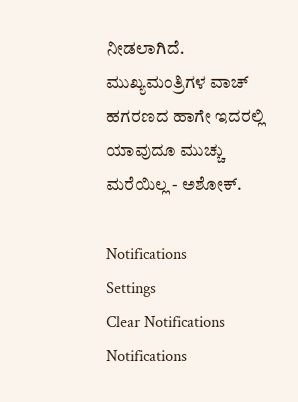ನೀಡಲಾಗಿದೆ. ಮುಖ್ಯಮಂತ್ರಿಗಳ ವಾಚ್ ಹಗರಣದ ಹಾಗೇ ಇದರಲ್ಲಿ ಯಾವುದೂ ಮುಚ್ಚು ಮರೆಯಿಲ್ಲ - ಅಶೋಕ್.

Notifications
Settings
Clear Notifications
Notifications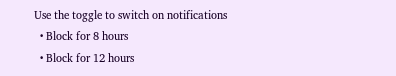Use the toggle to switch on notifications
  • Block for 8 hours
  • Block for 12 hours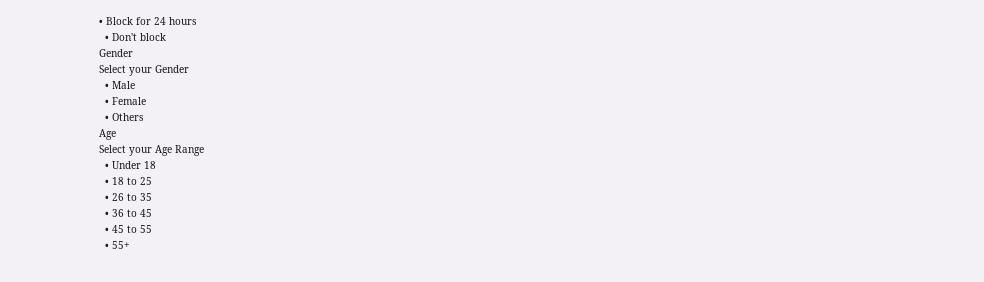• Block for 24 hours
  • Don't block
Gender
Select your Gender
  • Male
  • Female
  • Others
Age
Select your Age Range
  • Under 18
  • 18 to 25
  • 26 to 35
  • 36 to 45
  • 45 to 55
  • 55+